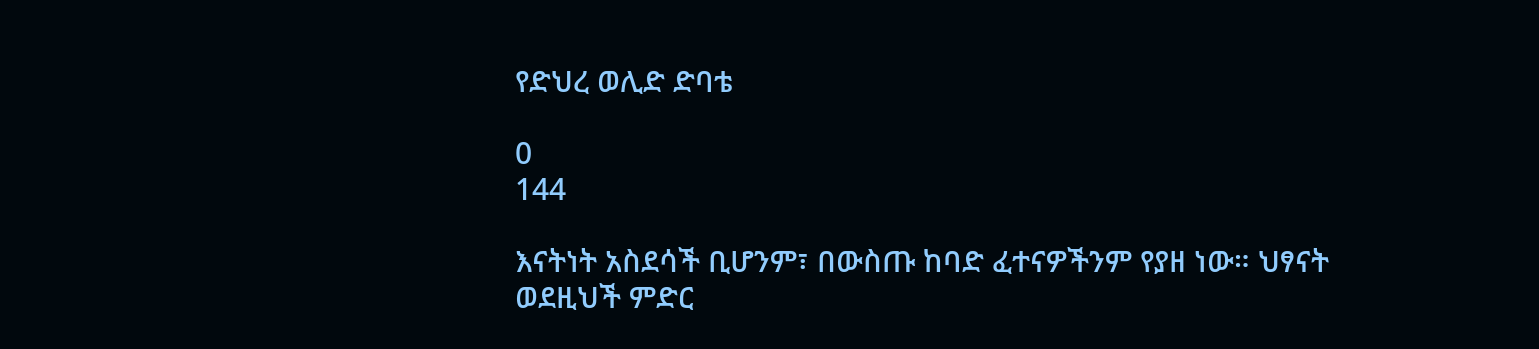የድህረ ወሊድ ድባቴ

0
144

እናትነት አስደሳች ቢሆንም፣ በውስጡ ከባድ ፈተናዎችንም የያዘ ነው። ህፃናት ወደዚህች ምድር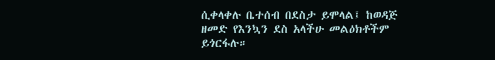ሲቀላቀሉ ቤተሰብ በደስታ ይሞላል፤ ከወዳጅ ዘመድ የእንኳን ደስ አላችሁ መልዕክቶችም ይጎርፋሉ።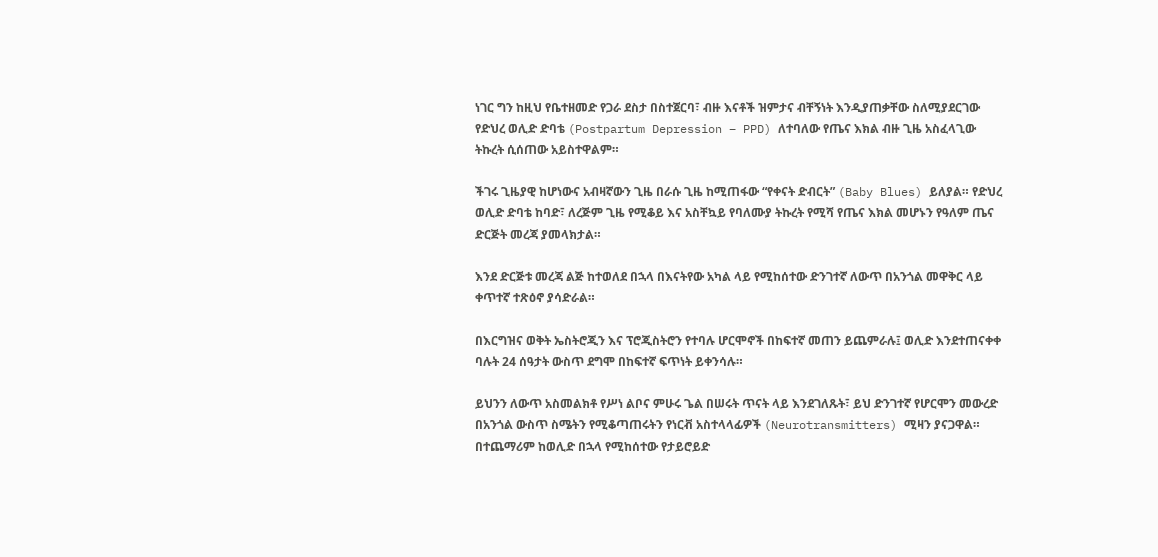ነገር ግን ከዚህ የቤተዘመድ የጋራ ደስታ በስተጀርባ፣ ብዙ እናቶች ዝምታና ብቸኝነት እንዲያጠቃቸው ስለሚያደርገው የድህረ ወሊድ ድባቴ (Postpartum Depression – PPD) ለተባለው የጤና እክል ብዙ ጊዜ አስፈላጊው ትኩረት ሲሰጠው አይስተዋልም።

ችገሩ ጊዜያዊ ከሆነውና አብዛኛውን ጊዜ በራሱ ጊዜ ከሚጠፋው “የቀናት ድብርት” (Baby Blues) ይለያል። የድህረ ወሊድ ድባቴ ከባድ፣ ለረጅም ጊዜ የሚቆይ እና አስቸኳይ የባለሙያ ትኩረት የሚሻ የጤና እክል መሆኑን የዓለም ጤና ድርጅት መረጃ ያመላክታል።

እንደ ድርጅቱ መረጃ ልጅ ከተወለደ በኋላ በእናትየው አካል ላይ የሚከሰተው ድንገተኛ ለውጥ በአንጎል መዋቅር ላይ ቀጥተኛ ተጽዕኖ ያሳድራል።

በእርግዝና ወቅት ኤስትሮጂን እና ፕሮጂስትሮን የተባሉ ሆርሞኖች በከፍተኛ መጠን ይጨምራሉ፤ ወሊድ እንደተጠናቀቀ ባሉት 24 ሰዓታት ውስጥ ደግሞ በከፍተኛ ፍጥነት ይቀንሳሉ።

ይህንን ለውጥ አስመልክቶ የሥነ ልቦና ምሁሩ ጌል በሠሩት ጥናት ላይ እንደገለጹት፣ ይህ ድንገተኛ የሆርሞን መውረድ በአንጎል ውስጥ ስሜትን የሚቆጣጠሩትን የነርቭ አስተላላፊዎች (Neurotransmitters) ሚዛን ያናጋዋል። በተጨማሪም ከወሊድ በኋላ የሚከሰተው የታይሮይድ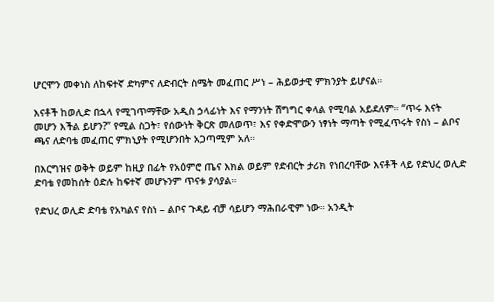ሆርሞን መቀነስ ለከፍተኛ ድካምና ለድብርት ስሜት መፈጠር ሥነ – ሕይወታዊ ምክንያት ይሆናል።

እናቶች ከወሊድ በኋላ የሚገጥማቸው አዲስ ኃላፊነት እና የማንነት ሽግግር ቀላል የሚባል አይደለም። “ጥሩ እናት መሆን እችል ይሆን?” የሚል ስጋት፣ የሰውነት ቅርጽ መለወጥ፣ እና የቀድሞውን ነፃነት ማጣት የሚፈጥሩት የስነ – ልቦና ጫና ለድባቴ መፈጠር ምክኒያት የሚሆንበት አጋጣሚም አለ።

በእርግዝና ወቅት ወይም ከዚያ በፊት የአዕምሮ ጤና እክል ወይም የድብርት ታሪክ የነበረባቸው እናቶች ላይ የድህረ ወሊድ ድባቴ የመከሰት ዕድሉ ከፍተኛ መሆኑንም ጥናቱ ያሳያል።

የድህረ ወሊድ ድባቴ የአካልና የስነ – ልቦና ጉዳይ ብቻ ሳይሆን ማሕበራዊም ነው። አንዲት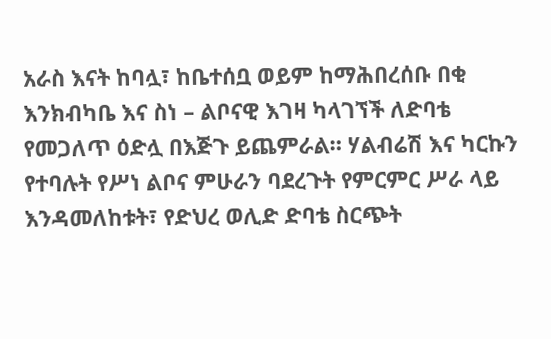አራስ እናት ከባሏ፣ ከቤተሰቧ ወይም ከማሕበረሰቡ በቂ እንክብካቤ እና ስነ – ልቦናዊ እገዛ ካላገኘች ለድባቴ የመጋለጥ ዕድሏ በእጅጉ ይጨምራል። ሃልብሬሽ እና ካርኩን የተባሉት የሥነ ልቦና ምሁራን ባደረጉት የምርምር ሥራ ላይ እንዳመለከቱት፣ የድህረ ወሊድ ድባቴ ስርጭት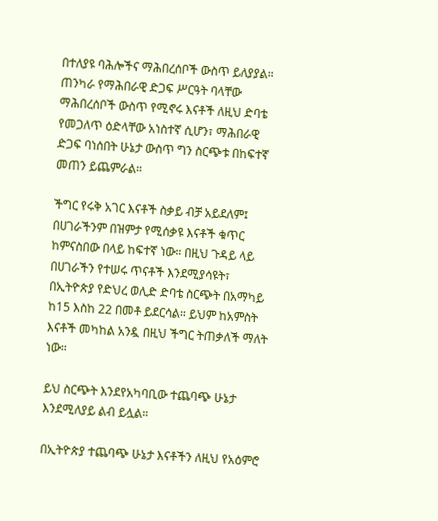በተለያዩ ባሕሎችና ማሕበረሰቦች ውስጥ ይለያያል። ጠንካራ የማሕበራዊ ድጋፍ ሥርዓት ባላቸው ማሕበረሰቦች ውስጥ የሚኖሩ እናቶች ለዚህ ድባቴ የመጋለጥ ዕድላቸው አነስተኛ ሲሆን፣ ማሕበራዊ ድጋፍ ባነሰበት ሁኔታ ውስጥ ግን ስርጭቱ በከፍተኛ መጠን ይጨምራል።

ችግር የሩቅ አገር እናቶች ስቃይ ብቻ አይደለም፤ በሀገራችንም በዝምታ የሚሰቃዩ እናቶች ቁጥር ከምናስበው በላይ ከፍተኛ ነው። በዚህ ጉዳይ ላይ በሀገራችን የተሠሩ ጥናቶች እንደሚያሳዩት፣ በኢትዮጵያ የድህረ ወሊድ ድባቴ ስርጭት በአማካይ ከ15 እስከ 22 በመቶ ይደርሳል። ይህም ከአምስት እናቶች መካከል አንዷ በዚህ ችግር ትጠቃለች ማለት ነው።

ይህ ስርጭት እንደየአካባቢው ተጨባጭ ሁኔታ እንደሚለያይ ልብ ይሏል።

በኢትዮጵያ ተጨባጭ ሁኔታ እናቶችን ለዚህ የአዕምሮ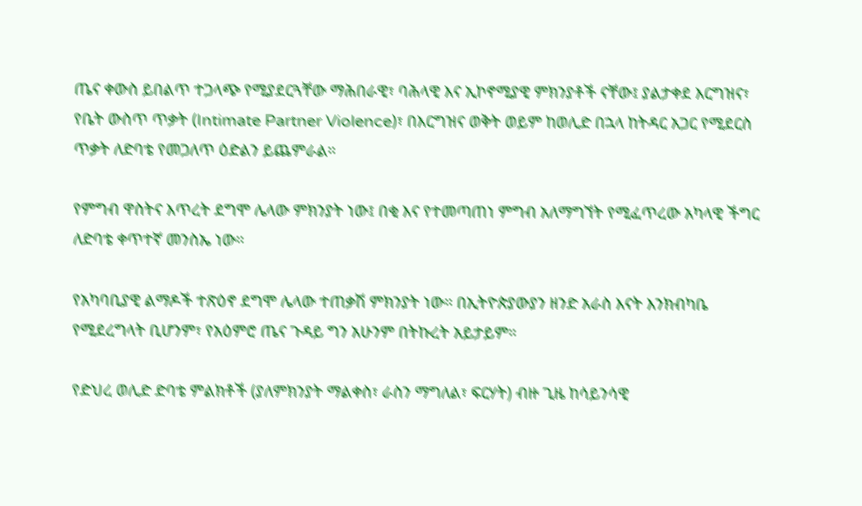ጤና ቀውስ ይበልጥ ተጋላጭ የሚያደርጓቸው ማሕበራዊ፣ ባሕላዊ እና ኢኮኖሚያዊ ምክንያቶች ናቸው፤ ያልታቀደ እርግዝና፣ የቤት ውስጥ ጥቃት (Intimate Partner Violence)፣ በእርግዝና ወቅት ወይም ከወሊድ በኋላ ከትዳር አጋር የሚደርስ ጥቃት ለድባቴ የመጋለጥ ዕድልን ይጨምራል።

የምግብ ዋስትና እጥረት ደግሞ ሌላው ምክንያት ነው፤ በቂ እና የተመጣጠነ ምግብ አለማግኘት የሚፈጥረው አካላዊ ችግር ለድባቴ ቀጥተኛ መንስኤ ነው።

የአካባቢያዊ ልማዶች ተጽዕኖ ደግሞ ሌላው ተጠቃሽ ምክንያት ነው። በኢትዮጵያውያን ዘንድ አራስ እናት እንክብካቤ የሚደረግላት ቢሆንም፣ የአዕምሮ ጤና ጉዳይ ግን አሁንም በትኩረት አይታይም።

የድህረ ወሊድ ድባቴ ምልክቶች (ያለምክንያት ማልቀስ፣ ራስን ማግለል፣ ፍርሃት) ብዙ ጊዜ ከሳይንሳዊ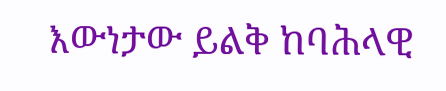እውነታው ይልቅ ከባሕላዊ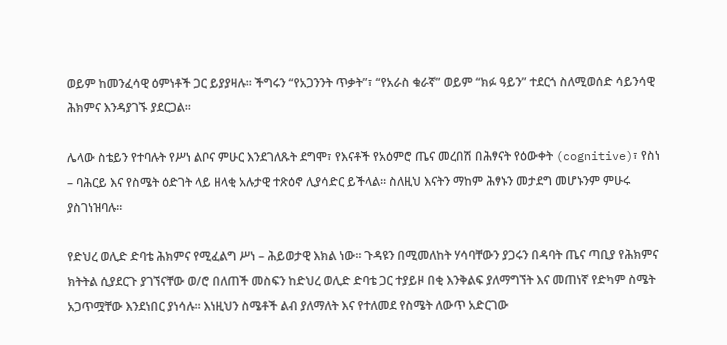ወይም ከመንፈሳዊ ዕምነቶች ጋር ይያያዛሉ። ችግሩን “የአጋንንት ጥቃት”፣ “የአራስ ቁራኛ” ወይም “ክፉ ዓይን” ተደርጎ ስለሚወሰድ ሳይንሳዊ ሕክምና እንዳያገኙ ያደርጋል።

ሌላው ስቴይን የተባሉት የሥነ ልቦና ምሁር እንደገለጹት ደግሞ፣ የእናቶች የአዕምሮ ጤና መረበሽ በሕፃናት የዕውቀት (cognitive)፣ የስነ – ባሕርይ እና የስሜት ዕድገት ላይ ዘላቂ አሉታዊ ተጽዕኖ ሊያሳድር ይችላል። ስለዚህ እናትን ማከም ሕፃኑን መታደግ መሆኑንም ምሁሩ ያስገነዝባሉ።

የድህረ ወሊድ ድባቴ ሕክምና የሚፈልግ ሥነ – ሕይወታዊ እክል ነው። ጉዳዩን በሚመለከት ሃሳባቸውን ያጋሩን በዳባት ጤና ጣቢያ የሕክምና ክትትል ሲያደርጉ ያገኘናቸው ወ/ሮ በለጠች መስፍን ከድህረ ወሊድ ድባቴ ጋር ተያይዞ በቂ እንቅልፍ ያለማግኘት እና መጠነኛ የድካም ስሜት አጋጥሟቸው እንደነበር ያነሳሉ። እነዚህን ስሜቶች ልብ ያለማለት እና የተለመደ የስሜት ለውጥ አድርገው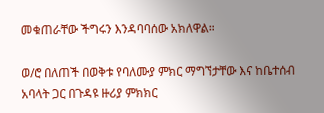መቁጠራቸው ችግሩን እንዳባባሰው አክለዋል።

ወ/ሮ በለጠች በወቅቱ የባለሙያ ምክር ማግኘታቸው እና ከቤተሰብ አባላት ጋር በጉዳዩ ዙሪያ ምክክር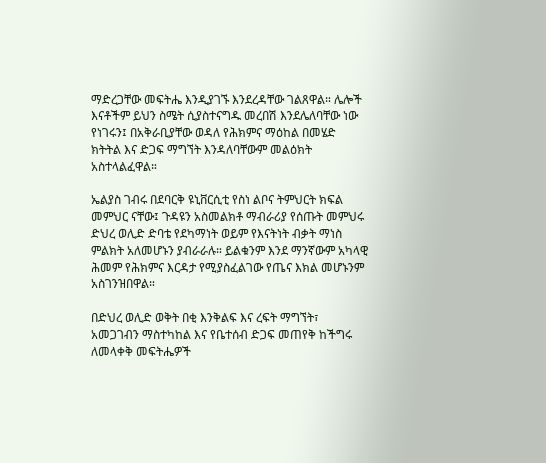ማድረጋቸው መፍትሔ እንዲያገኙ እንደረዳቸው ገልጸዋል። ሌሎች እናቶችም ይህን ስሜት ሲያስተናግዱ መረበሽ እንደሌለባቸው ነው የነገሩን፤ በአቅራቢያቸው ወዳለ የሕክምና ማዕከል በመሄድ ክትትል እና ድጋፍ ማግኘት እንዳለባቸውም መልዕክት አስተላልፈዋል።

ኤልያስ ገብሩ በደባርቅ ዩኒቨርሲቲ የስነ ልቦና ትምህርት ክፍል መምህር ናቸው፤ ጉዳዩን አስመልክቶ ማብራሪያ የሰጡት መምህሩ ድህረ ወሊድ ድባቴ የደካማነት ወይም የእናትነት ብቃት ማነስ ምልክት አለመሆኑን ያብራራሉ። ይልቁንም እንደ ማንኛውም አካላዊ ሕመም የሕክምና እርዳታ የሚያስፈልገው የጤና እክል መሆኑንም አስገንዝበዋል።

በድህረ ወሊድ ወቅት በቂ እንቅልፍ እና ረፍት ማግኘት፣ አመጋገብን ማስተካከል እና የቤተሰብ ድጋፍ መጠየቅ ከችግሩ ለመላቀቅ መፍትሔዎች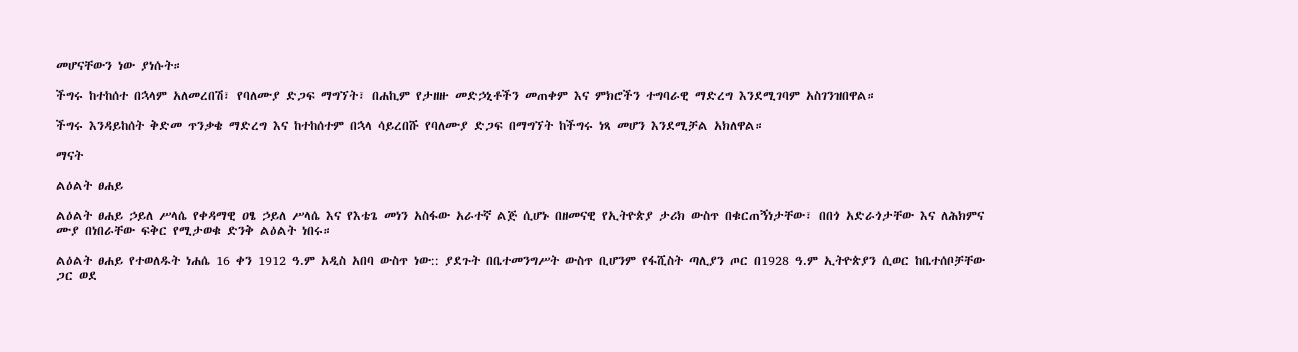መሆናቸውን ነው ያነሱት።

ችግሩ ከተከሰተ በኋላም አለመረበሽ፣ የባለሙያ ድጋፍ ማግኘት፣ በሐኪም የታዘዙ መድኃኒቶችን መጠቀም እና ምክሮችን ተግባራዊ ማድረግ እንደሚገባም አስገንዝበዋል።

ችግሩ እንዳይከሰት ቅድመ ጥንቃቄ ማድረግ እና ከተከሰተም በኋላ ሳይረበሹ የባለሙያ ድጋፍ በማግኘት ከችግሩ ነጻ መሆን እንደሚቻል አክለዋል።

ማናት

ልዕልት ፀሐይ

ልዕልት ፀሐይ ኃይለ ሥላሴ የቀዳማዊ ዐፄ ኃይለ ሥላሴ እና የእቴጌ መነን አስፋው አራተኛ ልጅ ሲሆኑ በዘመናዊ የኢትዮጵያ ታሪክ ውስጥ በቁርጠኝነታቸው፣ በበጎ አድራጎታቸው እና ለሕክምና ሙያ በነበራቸው ፍቅር የሚታወቁ ድንቅ ልዕልት ነበሩ።

ልዕልት ፀሐይ የተወለዱት ነሐሴ 16 ቀን 1912 ዓ.ም አዲስ አበባ ውስጥ ነው:: ያደጉት በቤተመንግሥት ውስጥ ቢሆንም የፋሺስት ጣሊያን ጦር በ1928 ዓ.ም ኢትዮጵያን ሲወር ከቤተሰቦቻቸው ጋር ወደ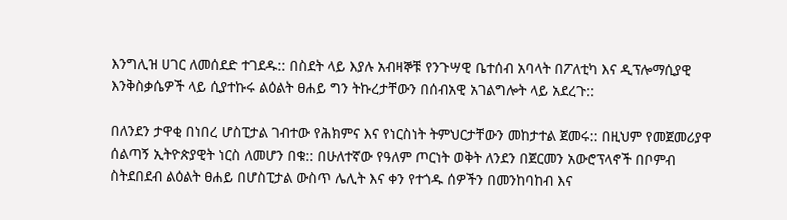እንግሊዝ ሀገር ለመሰደድ ተገደዱ:: በስደት ላይ እያሉ አብዛኞቹ የንጉሣዊ ቤተሰብ አባላት በፖለቲካ እና ዲፕሎማሲያዊ እንቅስቃሴዎች ላይ ሲያተኩሩ ልዕልት ፀሐይ ግን ትኩረታቸውን በሰብአዊ አገልግሎት ላይ አደረጉ::

በለንደን ታዋቂ በነበረ ሆስፒታል ገብተው የሕክምና እና የነርስነት ትምህርታቸውን መከታተል ጀመሩ:: በዚህም የመጀመሪያዋ ሰልጣኝ ኢትዮጵያዊት ነርስ ለመሆን በቁ:: በሁለተኛው የዓለም ጦርነት ወቅት ለንደን በጀርመን አውሮፕላኖች በቦምብ ስትደበደብ ልዕልት ፀሐይ በሆስፒታል ውስጥ ሌሊት እና ቀን የተጎዱ ሰዎችን በመንከባከብ እና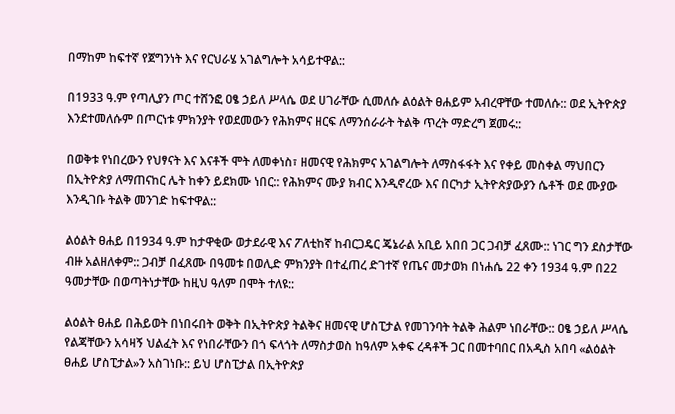በማከም ከፍተኛ የጀግንነት እና የርህራሄ አገልግሎት አሳይተዋል::

በ1933 ዓ.ም የጣሊያን ጦር ተሸንፎ ዐፄ ኃይለ ሥላሴ ወደ ሀገራቸው ሲመለሱ ልዕልት ፀሐይም አብረዋቸው ተመለሱ:: ወደ ኢትዮጵያ እንደተመለሱም በጦርነቱ ምክንያት የወደመውን የሕክምና ዘርፍ ለማንሰራራት ትልቅ ጥረት ማድረግ ጀመሩ::

በወቅቱ የነበረውን የህፃናት እና እናቶች ሞት ለመቀነስ፣ ዘመናዊ የሕክምና አገልግሎት ለማስፋፋት እና የቀይ መስቀል ማህበርን በኢትዮጵያ ለማጠናከር ሌት ከቀን ይደክሙ ነበር:: የሕክምና ሙያ ክብር እንዲኖረው እና በርካታ ኢትዮጵያውያን ሴቶች ወደ ሙያው እንዲገቡ ትልቅ መንገድ ከፍተዋል::

ልዕልት ፀሐይ በ1934 ዓ.ም ከታዋቂው ወታደራዊ እና ፖለቲከኛ ከብርጋዴር ጄኔራል አቢይ አበበ ጋር ጋብቻ ፈጸሙ:: ነገር ግን ደስታቸው ብዙ አልዘለቀም:: ጋብቻ በፈጸሙ በዓመቱ በወሊድ ምክንያት በተፈጠረ ድገተኛ የጤና መታወክ በነሐሴ 22 ቀን 1934 ዓ.ም በ22 ዓመታቸው በወጣትነታቸው ከዚህ ዓለም በሞት ተለዩ::

ልዕልት ፀሐይ በሕይወት በነበሩበት ወቅት በኢትዮጵያ ትልቅና ዘመናዊ ሆስፒታል የመገንባት ትልቅ ሕልም ነበራቸው:: ዐፄ ኃይለ ሥላሴ የልጃቸውን አሳዛኝ ህልፈት እና የነበራቸውን በጎ ፍላጎት ለማስታወስ ከዓለም አቀፍ ረዳቶች ጋር በመተባበር በአዲስ አበባ «ልዕልት ፀሐይ ሆስፒታል»ን አስገነቡ:: ይህ ሆስፒታል በኢትዮጵያ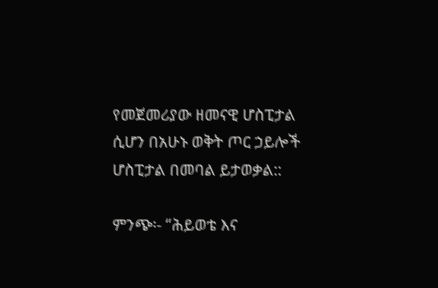የመጀመሪያው ዘመናዊ ሆስፒታል ሲሆን በአሁኑ ወቅት ጦር ኃይሎች ሆስፒታል በመባል ይታወቃል::

ምንጭ፡- “ሕይወቴ እና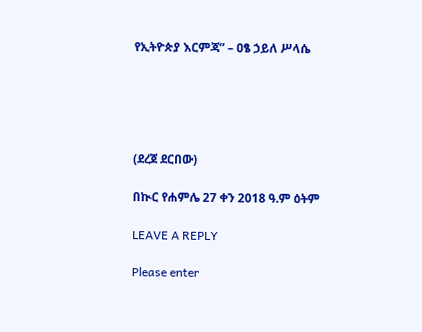የኢትዮጵያ እርምጃ” – ዐፄ ኃይለ ሥላሴ





(ደረጀ ደርበው)

በኲር የሐምሌ 27 ቀን 2018 ዓ.ም ዕትም

LEAVE A REPLY

Please enter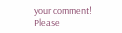your comment!
Please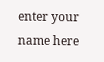enter your name here